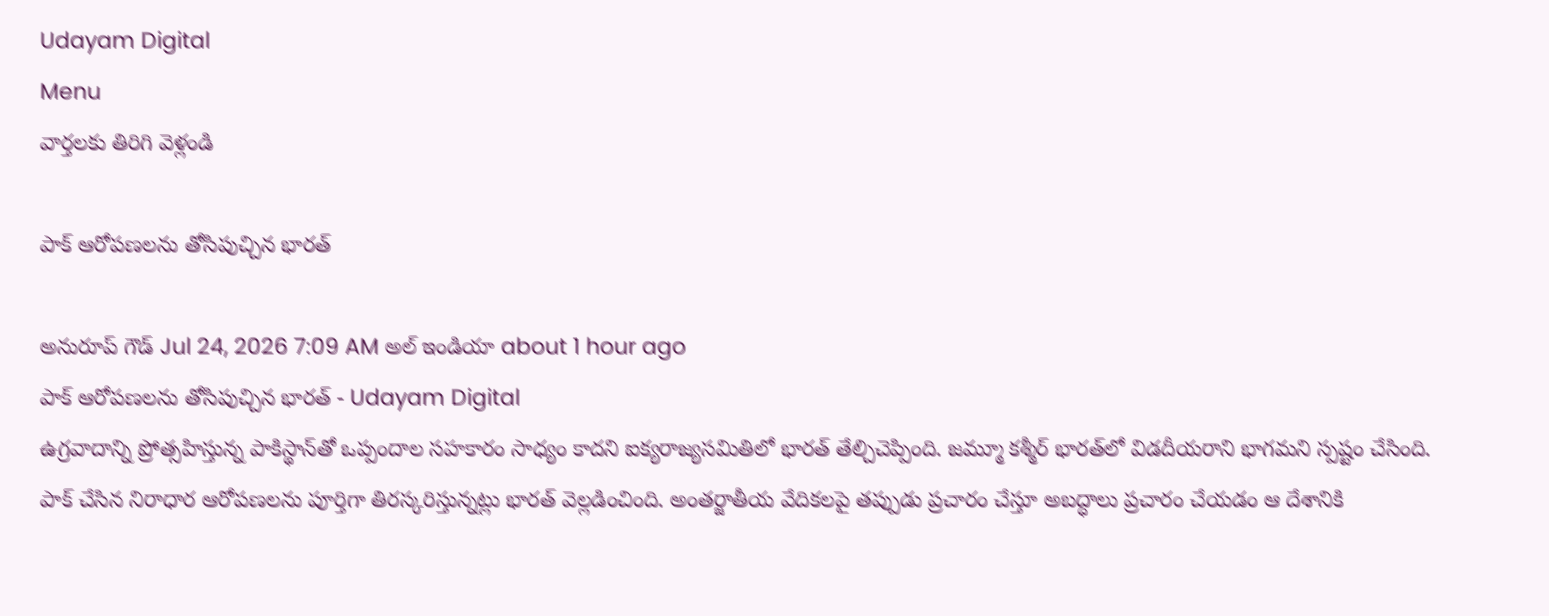Udayam Digital
Menu
వార్తలకు తిరిగి వెళ్లండి

పాక్‌ ఆరోపణలను తోసిపుచ్చిన భారత్‌

అనురూప్ గౌడ్ Jul 24, 2026 7:09 AM అల్ ఇండియా about 1 hour ago
పాక్‌ ఆరోపణలను తోసిపుచ్చిన భారత్‌ - Udayam Digital
ఉగ్రవాదాన్ని ప్రోత్సహిస్తున్న పాకిస్థాన్‌తో ఒప్పందాల సహకారం సాధ్యం కాదని ఐక్యరాజ్యసమితిలో భారత్ తేల్చిచెప్పింది. జమ్మూ కశ్మీర్ భారత్‌లో విడదీయరాని భాగమని స్పష్టం చేసింది. పాక్ చేసిన నిరాధార ఆరోపణలను పూర్తిగా తిరస్కరిస్తున్నట్లు భారత్ వెల్లడించింది. అంతర్జాతీయ వేదికలపై తప్పుడు ప్రచారం చేస్తూ అబద్ధాలు ప్రచారం చేయడం ఆ దేశానికి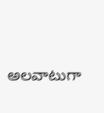అలవాటుగా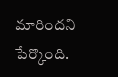మారిందని పేర్కొంది.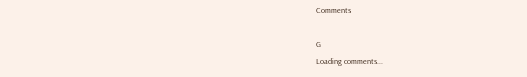Comments

G
Loading comments...